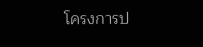โครงการป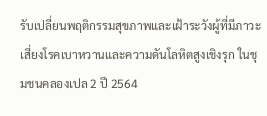รับเปลี่ยนพฤติกรรมสุขภาพและเฝ้าระวังผู้ที่มีภาวะเสี่ยงโรคเบาหวานและความดันโลหิตสูงเชิงรุก ในชุมชนคลองเปล 2 ปี 2564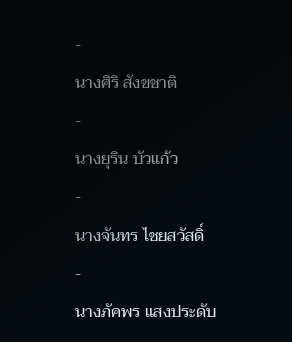-
นางศิริ สังขชาติ
-
นางยุริน บัวแก้ว
-
นางจันทร ไชยสวัสดิ์
-
นางภัคพร แสงประดับ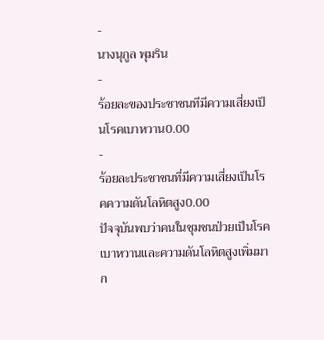-
นางนุกูล พุมริน
-
ร้อยละของประชาชนทีมีความเสี่ยงเป็นโรคเบาหวาน0.00
-
ร้อยละประชาชนที่มีความเสี่ยงเป็นโรคความดันโลหิตสูง0.00
ปัจจุบันพบว่าคนในชุมชนป่วยเป็นโรคเบาหวานและความดันโลหิตสูงเพิ่มมาก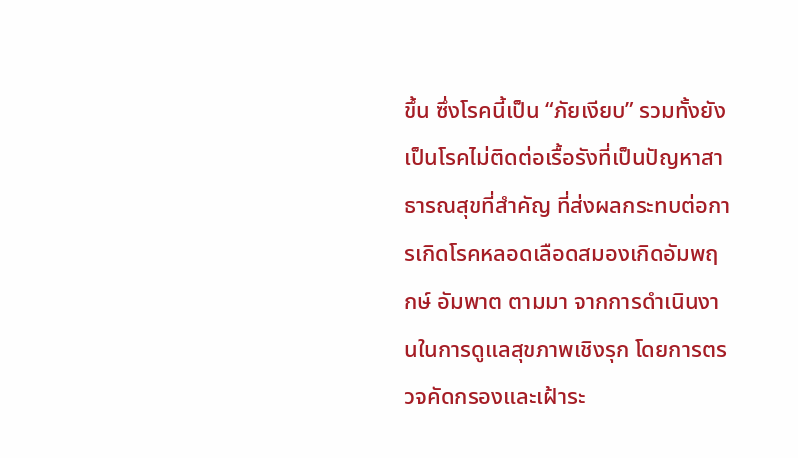ขึ้น ซึ่งโรคนี้เป็น “ภัยเงียบ” รวมทั้งยังเป็นโรคไม่ติดต่อเรื้อรังที่เป็นปัญหาสาธารณสุขที่สำคัญ ที่ส่งผลกระทบต่อการเกิดโรคหลอดเลือดสมองเกิดอัมพฤกษ์ อัมพาต ตามมา จากการดำเนินงานในการดูแลสุขภาพเชิงรุก โดยการตรวจคัดกรองและเฝ้าระ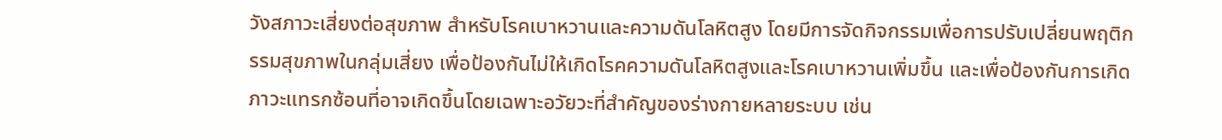วังสภาวะเสี่ยงต่อสุขภาพ สำหรับโรคเบาหวานและความดันโลหิตสูง โดยมีการจัดกิจกรรมเพื่อการปรับเปลี่ยนพฤติกรรมสุขภาพในกลุ่มเสี่ยง เพื่อป้องกันไม่ให้เกิดโรคความดันโลหิตสูงและโรคเบาหวานเพิ่มขึ้น และเพื่อป้องกันการเกิดภาวะแทรกซ้อนที่อาจเกิดขึ้นโดยเฉพาะอวัยวะที่สำคัญของร่างกายหลายระบบ เช่น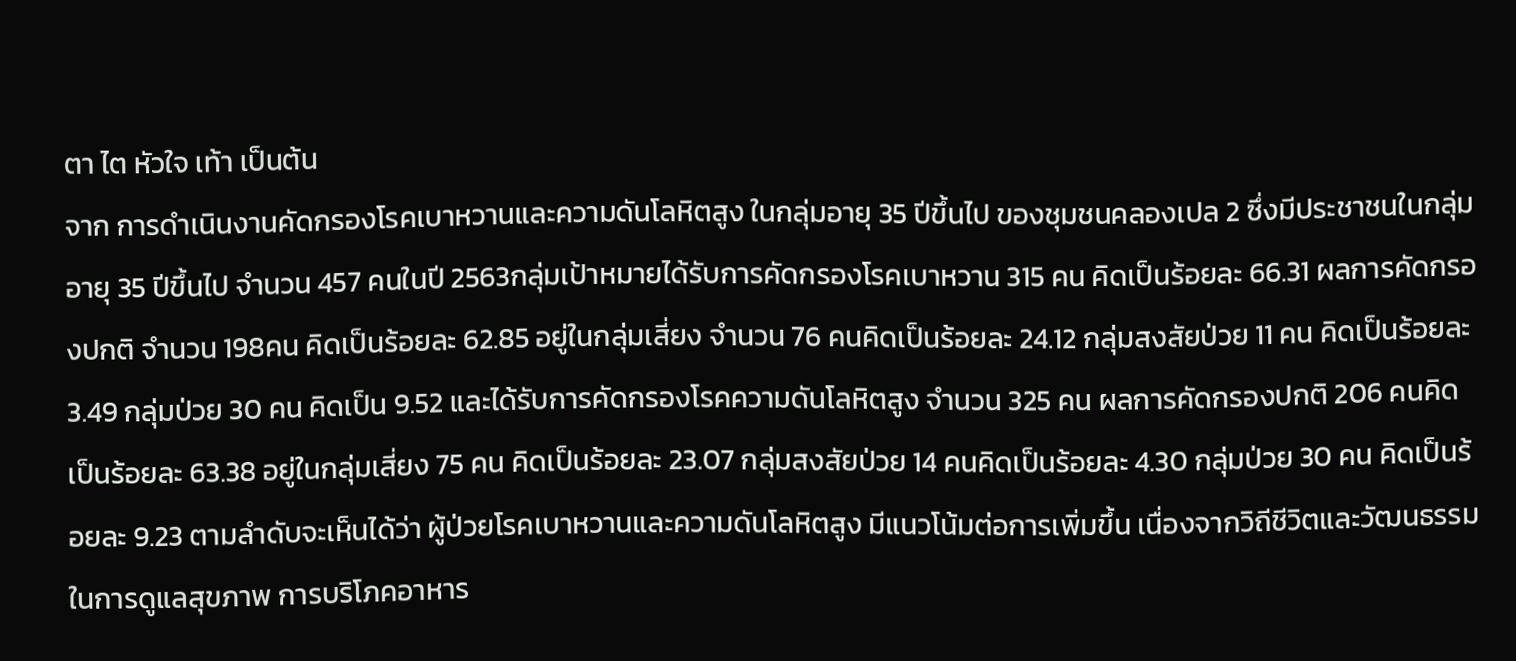ตา ไต หัวใจ เท้า เป็นต้น
จาก การดำเนินงานคัดกรองโรคเบาหวานและความดันโลหิตสูง ในกลุ่มอายุ 35 ปีขึ้นไป ของชุมชนคลองเปล 2 ซึ่งมีประชาชนในกลุ่มอายุ 35 ปีขึ้นไป จำนวน 457 คนในปี 2563กลุ่มเป้าหมายได้รับการคัดกรองโรคเบาหวาน 315 คน คิดเป็นร้อยละ 66.31 ผลการคัดกรองปกติ จำนวน 198คน คิดเป็นร้อยละ 62.85 อยู่ในกลุ่มเสี่ยง จำนวน 76 คนคิดเป็นร้อยละ 24.12 กลุ่มสงสัยป่วย 11 คน คิดเป็นร้อยละ 3.49 กลุ่มป่วย 30 คน คิดเป็น 9.52 และได้รับการคัดกรองโรคความดันโลหิตสูง จำนวน 325 คน ผลการคัดกรองปกติ 206 คนคิดเป็นร้อยละ 63.38 อยู่ในกลุ่มเสี่ยง 75 คน คิดเป็นร้อยละ 23.07 กลุ่มสงสัยป่วย 14 คนคิดเป็นร้อยละ 4.30 กลุ่มป่วย 30 คน คิดเป็นร้อยละ 9.23 ตามลำดับจะเห็นได้ว่า ผู้ป่วยโรคเบาหวานและความดันโลหิตสูง มีแนวโน้มต่อการเพิ่มขึ้น เนื่องจากวิถีชีวิตและวัฒนธรรมในการดูแลสุขภาพ การบริโภคอาหาร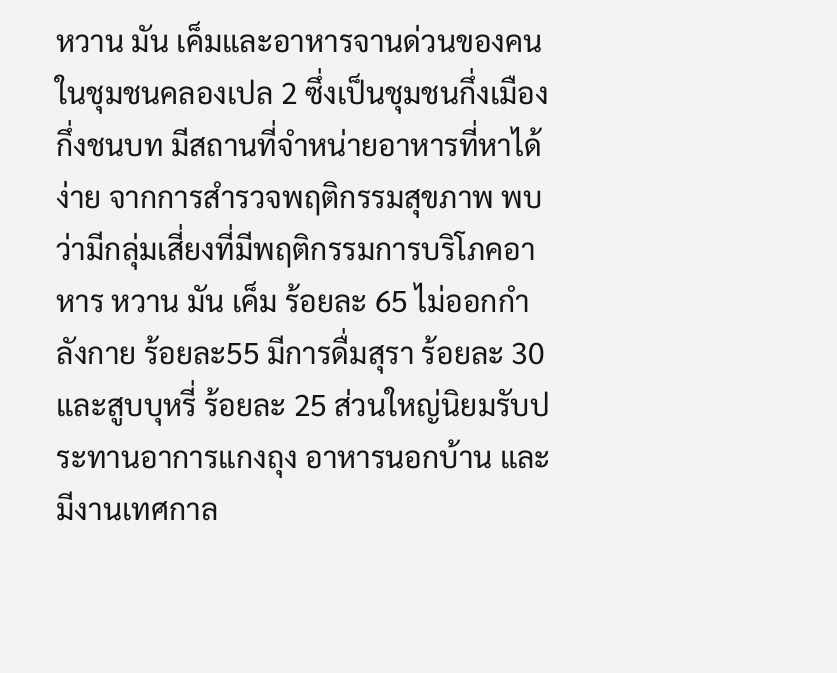หวาน มัน เค็มและอาหารจานด่วนของคนในชุมชนคลองเปล 2 ซึ่งเป็นชุมชนกึ่งเมืองกึ่งชนบท มีสถานที่จำหน่ายอาหารที่หาได้ง่าย จากการสำรวจพฤติกรรมสุขภาพ พบว่ามีกลุ่มเสี่ยงที่มีพฤติกรรมการบริโภคอาหาร หวาน มัน เค็ม ร้อยละ 65 ไม่ออกกำลังกาย ร้อยละ55 มีการดื่มสุรา ร้อยละ 30 และสูบบุหรี่ ร้อยละ 25 ส่วนใหญ่นิยมรับประทานอาการแกงถุง อาหารนอกบ้าน และมีงานเทศกาล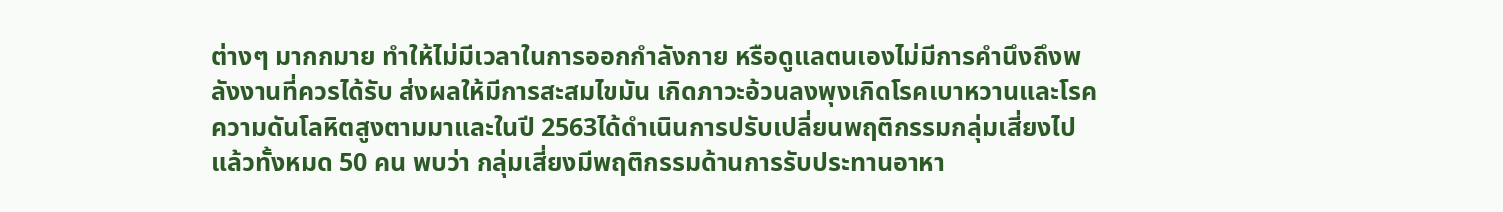ต่างๆ มากกมาย ทำให้ไม่มีเวลาในการออกกำลังกาย หรือดูแลตนเองไม่มีการคำนึงถึงพลังงานที่ควรได้รับ ส่งผลให้มีการสะสมไขมัน เกิดภาวะอ้วนลงพุงเกิดโรคเบาหวานและโรคความดันโลหิตสูงตามมาและในปี 2563ได้ดำเนินการปรับเปลี่ยนพฤติกรรมกลุ่มเสี่ยงไปแล้วทั้งหมด 50 คน พบว่า กลุ่มเสี่ยงมีพฤติกรรมด้านการรับประทานอาหา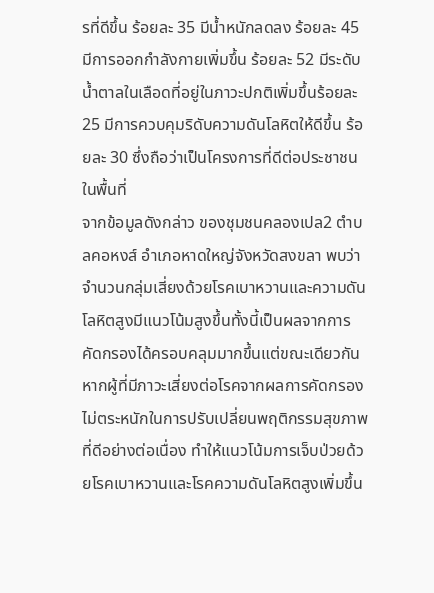รที่ดีขึ้น ร้อยละ 35 มีน้ำหนักลดลง ร้อยละ 45 มีการออกกำลังกายเพิ่มขึ้น ร้อยละ 52 มีระดับน้ำตาลในเลือดที่อยู่ในภาวะปกติเพิ่มขึ้นร้อยละ 25 มีการควบคุมริดับความดันโลหิตให้ดีขึ้น ร้อยละ 30 ซึ่งถือว่าเป็นโครงการที่ดีต่อประชาชนในพื้นที่
จากข้อมูลดังกล่าว ของชุมชนคลองเปล2 ตำบลคอหงส์ อำเภอหาดใหญ่จังหวัดสงขลา พบว่าจำนวนกลุ่มเสี่ยงด้วยโรคเบาหวานและความดันโลหิตสูงมีแนวโน้มสูงขึ้นทั้งนี้เป็นผลจากการคัดกรองได้ครอบคลุมมากขึ้นแต่ขณะเดียวกัน หากผู้ที่มีภาวะเสี่ยงต่อโรคจากผลการคัดกรองไม่ตระหนักในการปรับเปลี่ยนพฤติกรรมสุขภาพที่ดีอย่างต่อเนื่อง ทำให้แนวโน้มการเจ็บป่วยด้วยโรคเบาหวานและโรคความดันโลหิตสูงเพิ่มขึ้น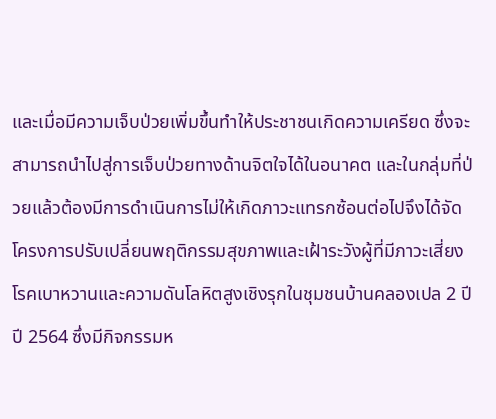และเมื่อมีความเจ็บป่วยเพิ่มขึ้นทำให้ประชาชนเกิดความเครียด ซึ่งจะสามารถนำไปสู่การเจ็บป่วยทางด้านจิตใจได้ในอนาคต และในกลุ่มที่ป่วยแล้วต้องมีการดำเนินการไม่ให้เกิดภาวะแทรกซ้อนต่อไปจึงได้จัดโครงการปรับเปลี่ยนพฤติกรรมสุขภาพและเฝ้าระวังผู้ที่มีภาวะเสี่ยงโรคเบาหวานและความดันโลหิตสูงเชิงรุกในชุมชนบ้านคลองเปล 2 ปีปี 2564 ซึ่งมีกิจกรรมห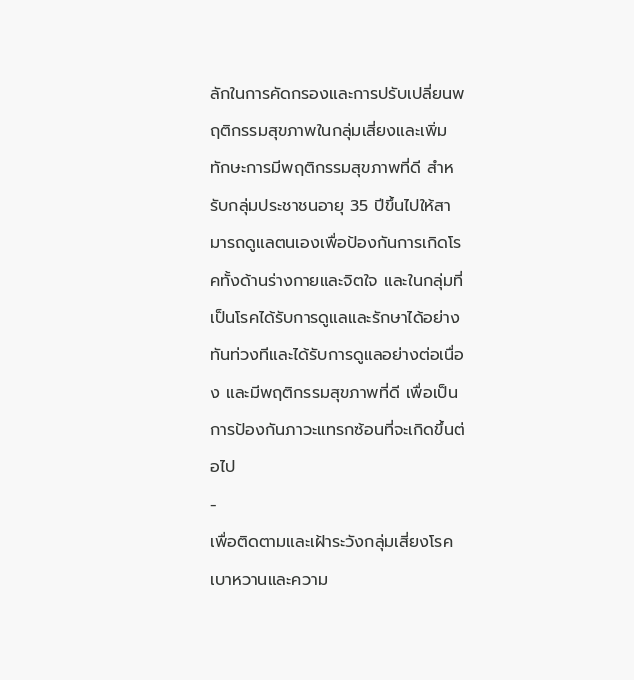ลักในการคัดกรองและการปรับเปลี่ยนพฤติกรรมสุขภาพในกลุ่มเสี่ยงและเพิ่มทักษะการมีพฤติกรรมสุขภาพที่ดี สำหรับกลุ่มประชาชนอายุ 35 ปีขึ้นไปให้สามารถดูแลตนเองเพื่อป้องกันการเกิดโรคทั้งด้านร่างกายและจิตใจ และในกลุ่มที่เป็นโรคได้รับการดูแลและรักษาได้อย่างทันท่วงทีและได้รับการดูแลอย่างต่อเนื่อง และมีพฤติกรรมสุขภาพที่ดี เพื่อเป็นการป้องกันภาวะแทรกซ้อนที่จะเกิดขึ้นต่อไป
-
เพื่อติดตามและเฝ้าระวังกลุ่มเสี่ยงโรคเบาหวานและความ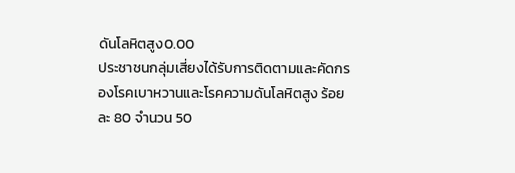ดันโลหิตสูง0.00
ประชาชนกลุ่มเสี่ยงได้รับการติดตามและคัดกรองโรคเบาหวานและโรคความดันโลหิตสูง ร้อยละ 80 จำนวน 50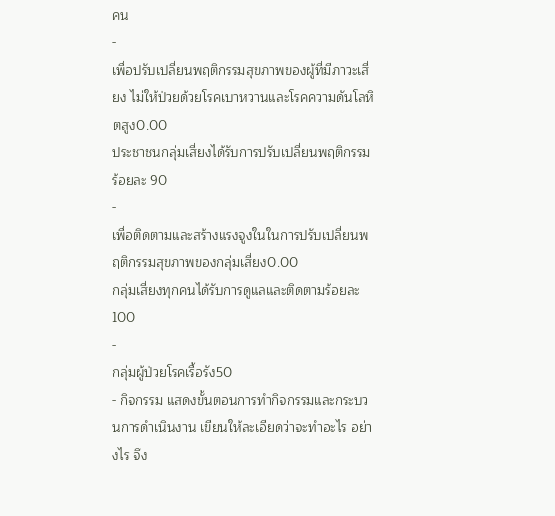คน
-
เพื่อปรับเปลี่ยนพฤติกรรมสุขภาพของผู้ที่มีภาวะเสี่ยง ไม่ให้ป่วยด้วยโรคเบาหวานและโรคความดันโลหิตสูง0.00
ประชาชนกลุ่มเสี่ยงได้รับการปรับเปลี่ยนพฤติกรรมร้อยละ 90
-
เพื่อติดตามและสร้างแรงจูงในในการปรับเปลี่ยนพฤติกรรมสุขภาพของกลุ่มเสี่ยง0.00
กลุ่มเสี่ยงทุกคนได้รับการดูแลและติดตามร้อยละ 100
-
กลุ่มผู้ป่วยโรคเรื้อรัง50
- กิจกรรม แสดงขั้นตอนการทำกิจกรรมและกระบวนการดำเนินงาน เขียนให้ละเอียดว่าจะทำอะไร อย่างไร จึง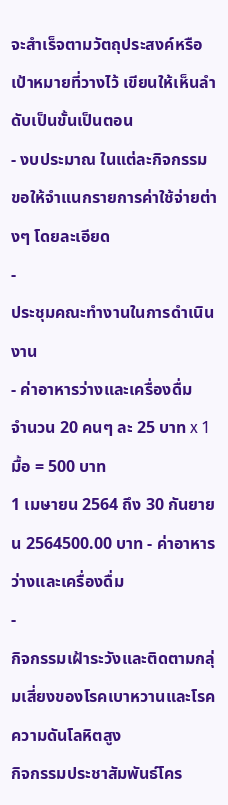จะสำเร็จตามวัตถุประสงค์หรือเป้าหมายที่วางไว้ เขียนให้เห็นลำดับเป็นขั้นเป็นตอน
- งบประมาณ ในแต่ละกิจกรรม ขอให้จำแนกรายการค่าใช้จ่ายต่างๆ โดยละเอียด
-
ประชุมคณะทำงานในการดำเนินงาน
- ค่าอาหารว่างและเครื่องดื่ม
จำนวน 20 คนๆ ละ 25 บาท x 1 มื้อ = 500 บาท
1 เมษายน 2564 ถึง 30 กันยายน 2564500.00 บาท - ค่าอาหารว่างและเครื่องดื่ม
-
กิจกรรมเฝ้าระวังและติดตามกลุ่มเสี่ยงของโรคเบาหวานและโรคความดันโลหิตสูง
กิจกรรมประชาสัมพันธ์โคร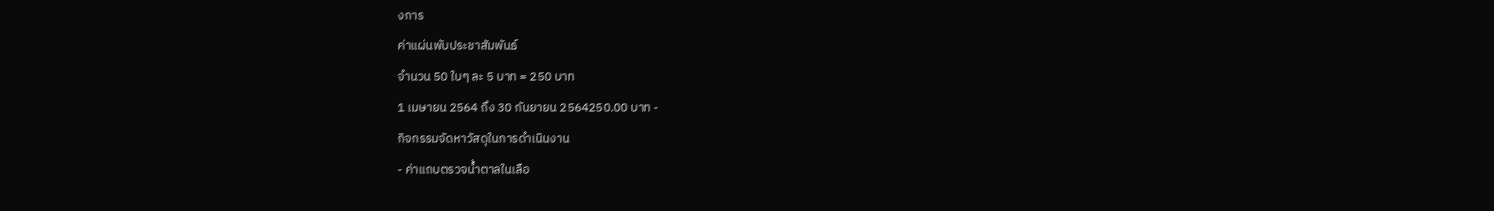งการ
ค่าแผ่นพับประชาสัมพันธ์
จำนวน 50 ใบๆ ละ 5 บาท = 250 บาท
1 เมษายน 2564 ถึง 30 กันยายน 2564250.00 บาท -
กิจกรรมจัดหาวัสดุในการดำเนินงาน
- ค่าแถบตรวจน้ำตาลในเลือ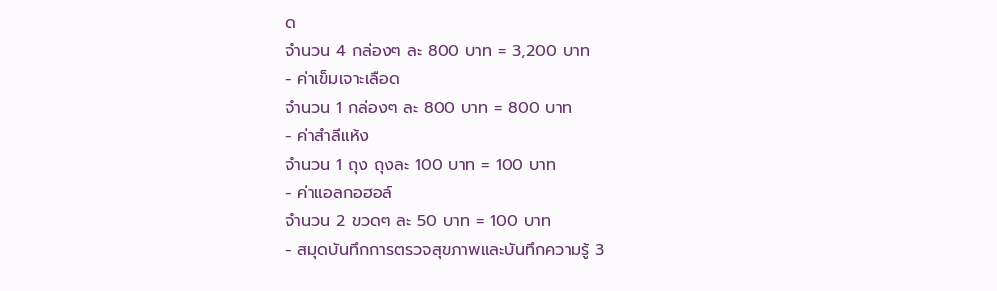ด
จำนวน 4 กล่องๆ ละ 800 บาท = 3,200 บาท
- ค่าเข็มเจาะเลือด
จำนวน 1 กล่องๆ ละ 800 บาท = 800 บาท
- ค่าสำลีแห้ง
จำนวน 1 ถุง ถุงละ 100 บาท = 100 บาท
- ค่าแอลกอฮอล์
จำนวน 2 ขวดๆ ละ 50 บาท = 100 บาท
- สมุดบันทึกการตรวจสุขภาพและบันทึกความรู้ 3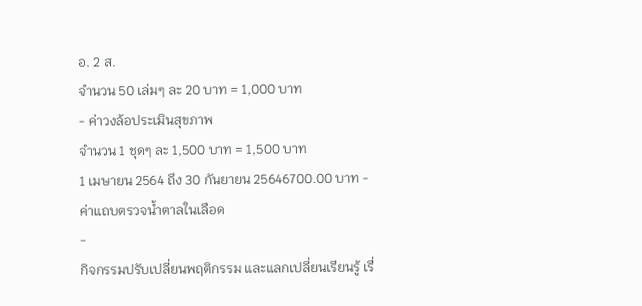อ. 2 ส.
จำนวน 50 เล่มๆ ละ 20 บาท = 1,000 บาท
- ค่าวงล้อประเมินสุขภาพ
จำนวน 1 ชุดๆ ละ 1,500 บาท = 1,500 บาท
1 เมษายน 2564 ถึง 30 กันยายน 25646700.00 บาท - ค่าแถบตรวจน้ำตาลในเลือด
-
กิจกรรมปรับเปลี่ยนพฤติกรรม และแลกเปลี่ยนเรียนรู้ เรื่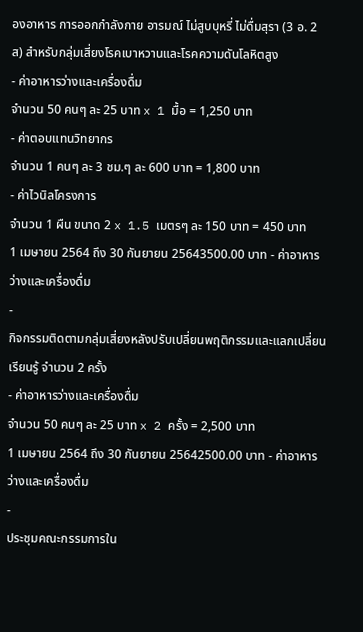องอาหาร การออกกำลังกาย อารมณ์ ไม่สูบบุหรี่ ไม่ดื่มสุรา (3 อ. 2 ส) สำหรับกลุ่มเสี่ยงโรคเบาหวานและโรคความดันโลหิตสูง
- ค่าอาหารว่างและเครื่องดื่ม
จำนวน 50 คนๆ ละ 25 บาท x 1 มื้อ = 1,250 บาท
- ค่าตอบแทนวิทยากร
จำนวน 1 คนๆ ละ 3 ชม.ๆ ละ 600 บาท = 1,800 บาท
- ค่าไวนิลโครงการ
จำนวน 1 ผืน ขนาด 2 x 1.5 เมตรๆ ละ 150 บาท = 450 บาท
1 เมษายน 2564 ถึง 30 กันยายน 25643500.00 บาท - ค่าอาหารว่างและเครื่องดื่ม
-
กิจกรรมติดตามกลุ่มเสี่ยงหลังปรับเปลี่ยนพฤติกรรมและแลกเปลี่ยนเรียนรู้ จำนวน 2 ครั้ง
- ค่าอาหารว่างและเครื่องดื่ม
จำนวน 50 คนๆ ละ 25 บาท x 2 ครั้ง = 2,500 บาท
1 เมษายน 2564 ถึง 30 กันยายน 25642500.00 บาท - ค่าอาหารว่างและเครื่องดื่ม
-
ประชุมคณะกรรมการใน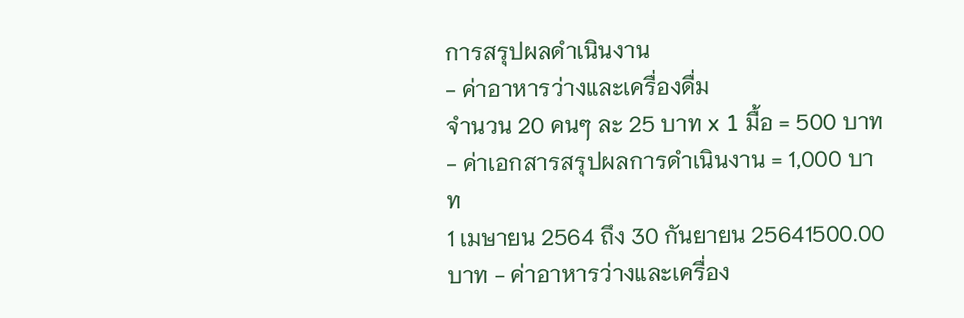การสรุปผลดำเนินงาน
- ค่าอาหารว่างและเครื่องดื่ม
จำนวน 20 คนๆ ละ 25 บาท x 1 มื้อ = 500 บาท
- ค่าเอกสารสรุปผลการดำเนินงาน = 1,000 บาท
1 เมษายน 2564 ถึง 30 กันยายน 25641500.00 บาท - ค่าอาหารว่างและเครื่อง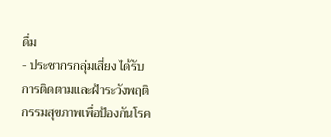ดื่ม
- ประชากรกลุ่มเสี่ยง ได้รับการติดตามและฝ้าระวังพฤติกรรมสุขภาพเพื่อป้องกันโรค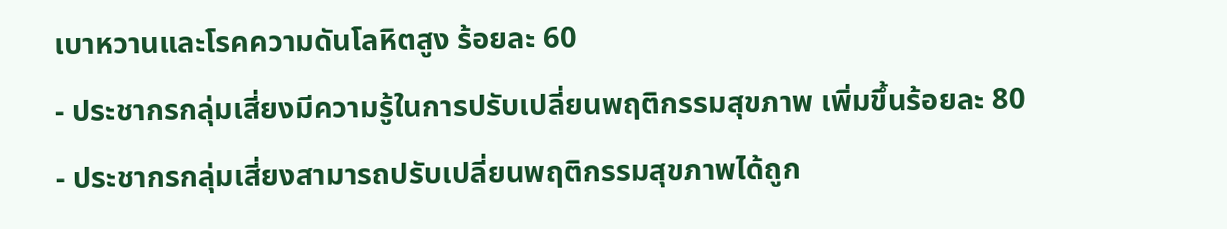เบาหวานและโรคความดันโลหิตสูง ร้อยละ 60
- ประชากรกลุ่มเสี่ยงมีความรู้ในการปรับเปลี่ยนพฤติกรรมสุขภาพ เพิ่มขึ้นร้อยละ 80
- ประชากรกลุ่มเสี่ยงสามารถปรับเปลี่ยนพฤติกรรมสุขภาพได้ถูก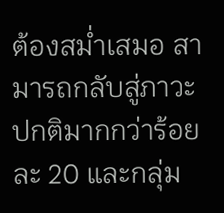ต้องสม่ำเสมอ สามารถกลับสู่ภาวะปกติมากกว่าร้อยละ 20 และกลุ่ม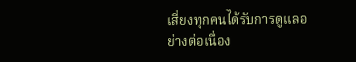เสี่ยงทุกคนได้รับการดูแลอย่างต่อเนื่อง